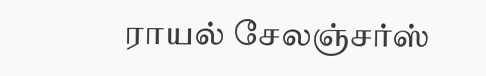ராயல் சேலஞ்சர்ஸ்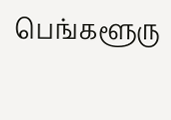பெங்களூரு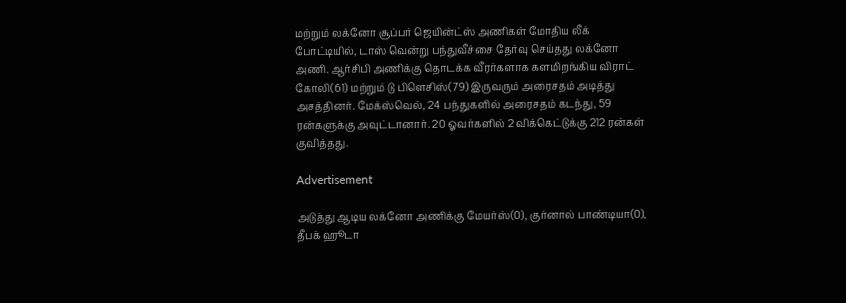மற்றும் லக்னோ சூப்பர் ஜெயின்ட்ஸ் அணிகள் மோதிய லீக் போட்டியில், டாஸ் வென்று பந்துவீச்சை தேர்வு செய்தது லக்னோ அணி. ஆர்சிபி அணிக்கு தொடக்க வீரர்களாக களமிறங்கிய விராட் கோலி(61) மற்றும் டு பிளெசிஸ்(79) இருவரும் அரைசதம் அடித்து அசத்தினர். மேக்ஸ்வெல், 24 பந்துகளில் அரைசதம் கடந்து, 59 ரன்களுக்கு அவுட்டானார். 20 ஓவர்களில் 2 விக்கெட்டுக்கு 212 ரன்கள் குவித்தது.

Advertisement

அடுத்து ஆடிய லக்னோ அணிக்கு மேயர்ஸ்(0), குர்னால் பாண்டியா(0), தீபக் ஹூடா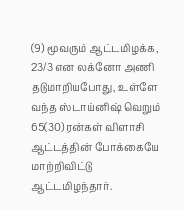(9) மூவரும் ஆட்டமிழக்க, 23/3 என லக்னோ அணி தடுமாறியபோது, உள்ளே வந்த ஸ்டாய்னிஷ் வெறும் 65(30) ரன்கள் விளாசி ஆட்டத்தின் போக்கையே மாற்றிவிட்டு ஆட்டமிழந்தார்.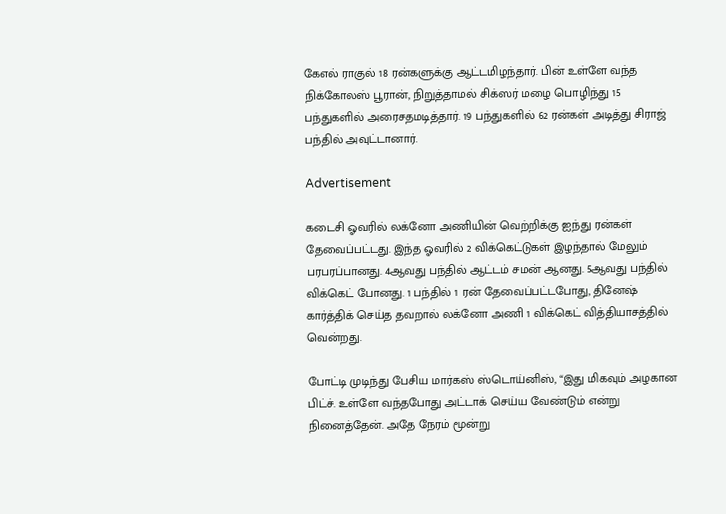கேஎல் ராகுல் 18 ரன்களுக்கு ஆட்டமிழந்தார். பின் உள்ளே வந்த நிக்கோலஸ் பூரான், நிறுத்தாமல் சிக்ஸர் மழை பொழிந்து 15 பந்துகளில் அரைசதமடித்தார். 19 பந்துகளில் 62 ரன்கள் அடித்து சிராஜ் பந்தில் அவுட்டானார்.

Advertisement

கடைசி ஓவரில் லக்னோ அணியின் வெற்றிக்கு ஐந்து ரன்கள் தேவைப்பட்டது. இந்த ஓவரில் 2 விக்கெட்டுகள் இழந்தால் மேலும் பரபரப்பானது. 4ஆவது பந்தில் ஆட்டம் சமன் ஆனது. 5ஆவது பந்தில் விக்கெட் போனது. 1 பந்தில் 1 ரன் தேவைப்பட்டபோது, தினேஷ் கார்த்திக் செய்த தவறால் லக்னோ அணி 1 விக்கெட் வித்தியாசத்தில் வென்றது.

போட்டி முடிந்து பேசிய மார்கஸ் ஸ்டொய்னிஸ், “இது மிகவும் அழகான பிட்ச். உள்ளே வந்தபோது அட்டாக் செய்ய வேண்டும் என்று நினைத்தேன். அதே நேரம் மூன்று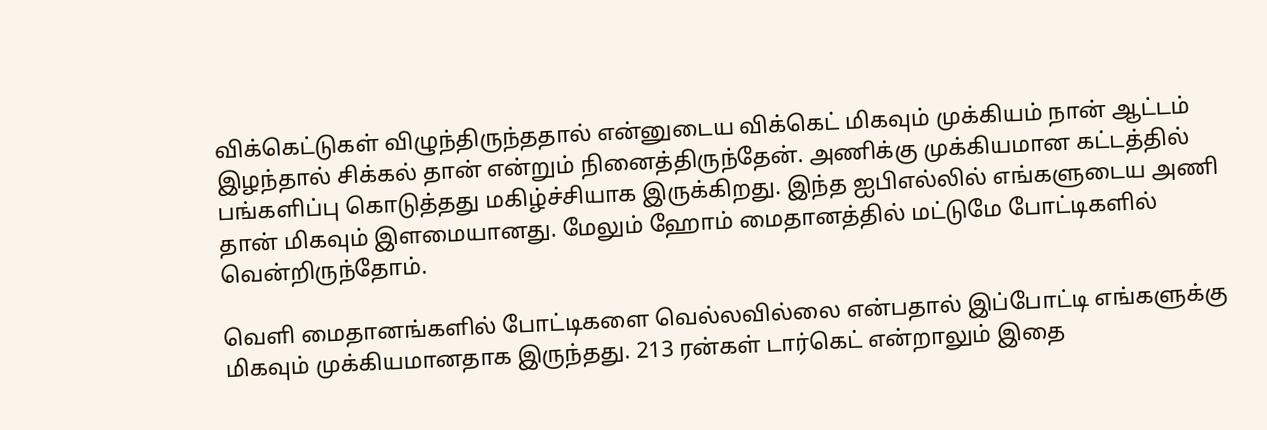விக்கெட்டுகள் விழுந்திருந்ததால் என்னுடைய விக்கெட் மிகவும் முக்கியம் நான் ஆட்டம் இழந்தால் சிக்கல் தான் என்றும் நினைத்திருந்தேன். அணிக்கு முக்கியமான கட்டத்தில் பங்களிப்பு கொடுத்தது மகிழ்ச்சியாக இருக்கிறது. இந்த ஐபிஎல்லில் எங்களுடைய அணி தான் மிகவும் இளமையானது. மேலும் ஹோம் மைதானத்தில் மட்டுமே போட்டிகளில் வென்றிருந்தோம்.

வெளி மைதானங்களில் போட்டிகளை வெல்லவில்லை என்பதால் இப்போட்டி எங்களுக்கு மிகவும் முக்கியமானதாக இருந்தது. 213 ரன்கள் டார்கெட் என்றாலும் இதை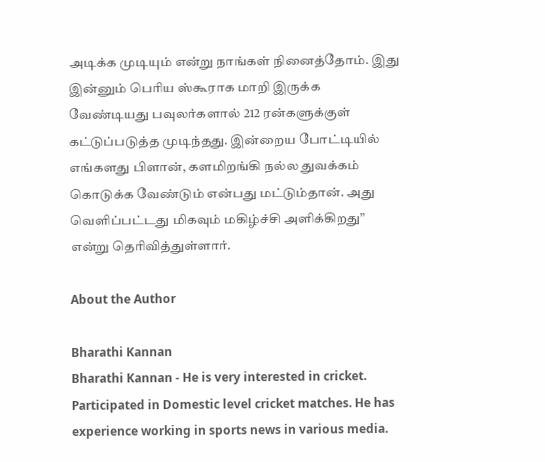அடிக்க முடியும் என்று நாங்கள் நினைத்தோம். இது இன்னும் பெரிய ஸ்கூராக மாறி இருக்க வேண்டியது பவுலர்களால் 212 ரன்களுக்குள் கட்டுப்படுத்த முடிந்தது. இன்றைய போட்டியில் எங்களது பிளான், களமிறங்கி நல்ல துவக்கம் கொடுக்க வேண்டும் என்பது மட்டும்தான். அது வெளிப்பட்டது மிகவும் மகிழ்ச்சி அளிக்கிறது” என்று தெரிவித்துள்ளார்.

About the Author

Bharathi Kannan
Bharathi Kannan - He is very interested in cricket. Participated in Domestic level cricket matches. He has experience working in sports news in various media.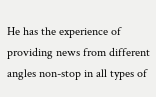He has the experience of providing news from different angles non-stop in all types of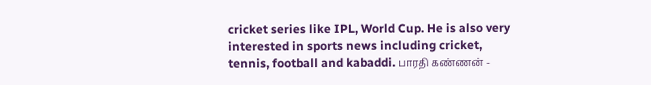cricket series like IPL, World Cup. He is also very interested in sports news including cricket, tennis, football and kabaddi. பாரதி கண்ணன் -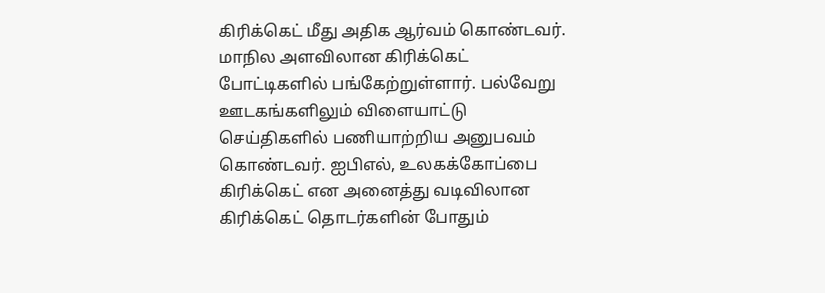கிரிக்கெட் மீது அதிக ஆர்வம் கொண்டவர். மாநில அளவிலான கிரிக்கெட் போட்டிகளில் பங்கேற்றுள்ளார். பல்வேறு ஊடகங்களிலும் விளையாட்டு செய்திகளில் பணியாற்றிய அனுபவம் கொண்டவர். ஐபிஎல், உலகக்கோப்பை கிரிக்கெட் என அனைத்து வடிவிலான கிரிக்கெட் தொடர்களின் போதும்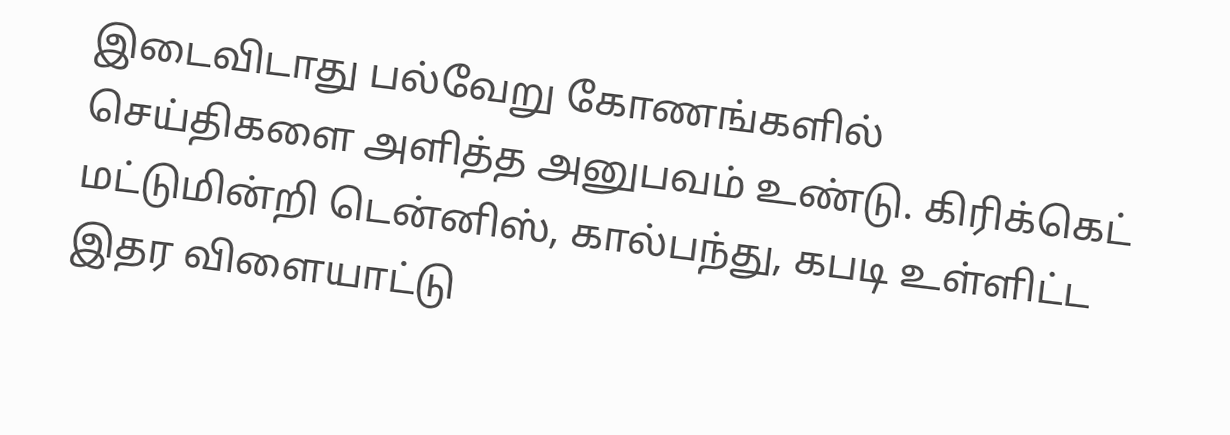இடைவிடாது பல்வேறு கோணங்களில் செய்திகளை அளித்த அனுபவம் உண்டு. கிரிக்கெட் மட்டுமின்றி டென்னிஸ், கால்பந்து, கபடி உள்ளிட்ட இதர விளையாட்டு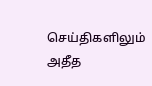செய்திகளிலும் அதீத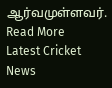ஆர்வமுள்ளவர். Read More
Latest Cricket News